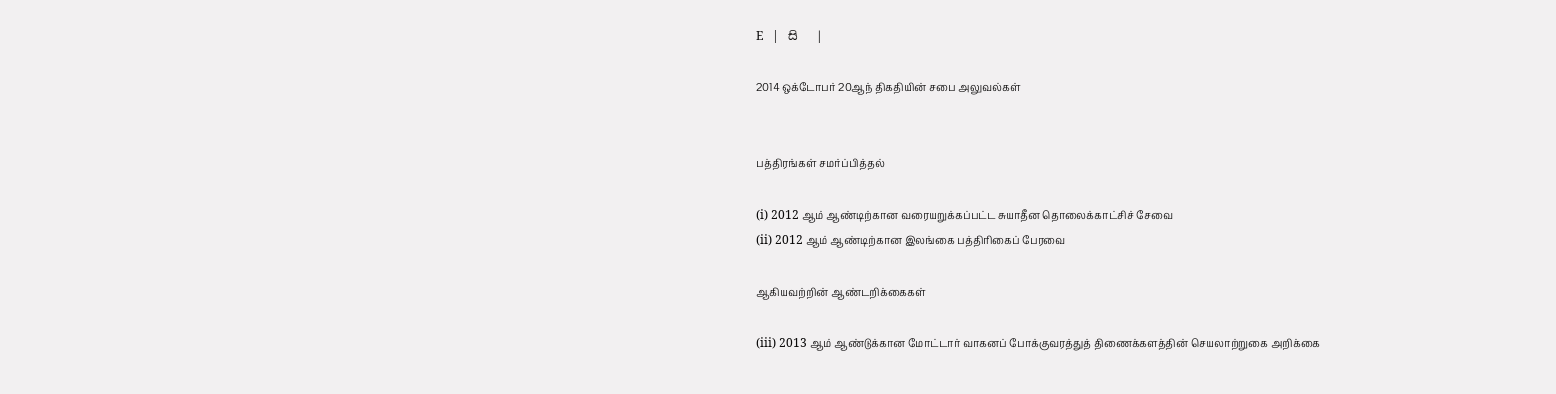E   |   සි   |

2014 ஒக்டோபர் 20ஆந் திகதியின் சபை அலுவல்கள்


பத்திரங்கள் சமர்ப்பித்தல்

(i) 2012 ஆம் ஆண்டிற்கான வரையறுக்கப்பட்ட சுயாதீன தொலைக்காட்சிச் சேவை
(ii) 2012 ஆம் ஆண்டிற்கான இலங்கை பத்திரிகைப் பேரவை

ஆகியவற்றின் ஆண்டறிக்கைகள்

(iii) 2013 ஆம் ஆண்டுக்கான மோட்டார் வாகனப் போக்குவரத்துத் திணைக்களத்தின் செயலாற்றுகை அறிக்கை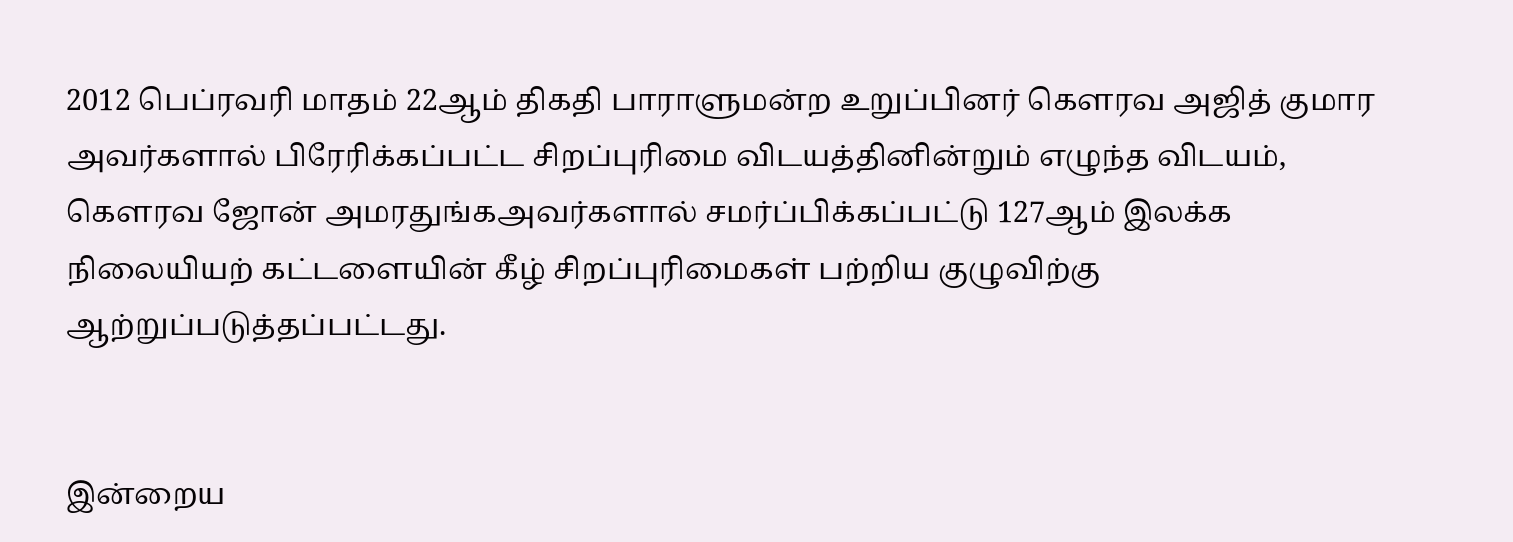2012 பெப்ரவரி மாதம் 22ஆம் திகதி பாராளுமன்ற உறுப்பினர் கெளரவ அஜித் குமார அவர்களால் பிரேரிக்கப்பட்ட சிறப்புரிமை விடயத்தினின்றும் எழுந்த விடயம், கௌரவ ஜோன் அமரதுங்கஅவர்களால் சமர்ப்பிக்கப்பட்டு 127ஆம் இலக்க நிலையியற் கட்டளையின் கீழ் சிறப்புரிமைகள் பற்றிய குழுவிற்கு ஆற்றுப்படுத்தப்பட்டது.


இன்றைய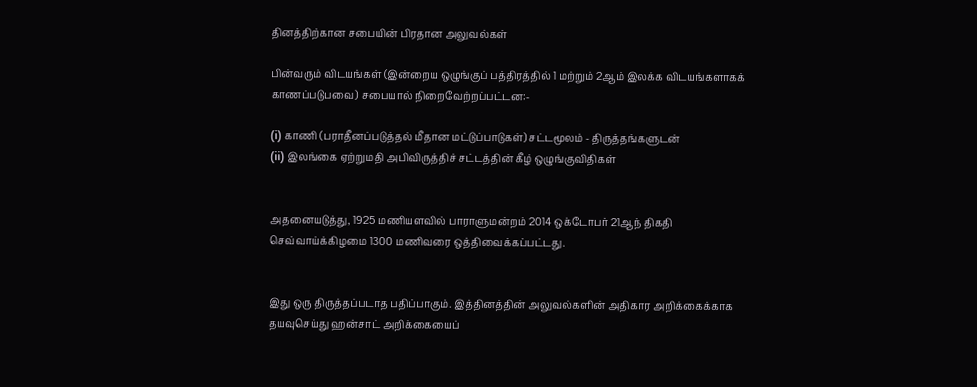தினத்திற்கான சபையின் பிரதான அலுவல்கள்

பின்வரும் விடயங்கள் (இன்றைய ஒழுங்குப் பத்திரத்தில் 1 மற்றும் 2ஆம் இலக்க விடயங்களாகக் காணப்படுபவை) சபையால் நிறைவேற்றப்பட்டன:-

(i) காணி (பராதீனப்படுத்தல் மீதான மட்டுப்பாடுகள்) சட்டமூலம் - திருத்தங்களுடன்
(ii) இலங்கை ஏற்றுமதி அபிவிருத்திச் சட்டத்தின் கீழ் ஒழுங்குவிதிகள்


அதனையடுத்து, 1925 மணியளவில் பாராளுமன்றம் 2014 ஒக்டோபர் 21ஆந் திகதி செவ்வாய்க்கிழமை 1300 மணிவரை ஒத்திவைக்கப்பட்டது.


இது ஒரு திருத்தப்படாத பதிப்பாகும். இத்தினத்தின் அலுவல்களின் அதிகார அறிக்கைக்காக தயவுசெய்து ஹன்சாட் அறிக்கையைப்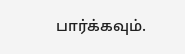பார்க்கவும்.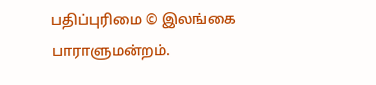பதிப்புரிமை © இலங்கை பாராளுமன்றம்.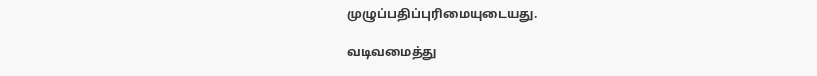முழுப்பதிப்புரிமையுடையது.

வடிவமைத்து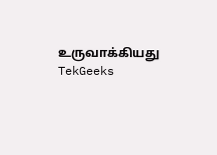உருவாக்கியது  TekGeeks